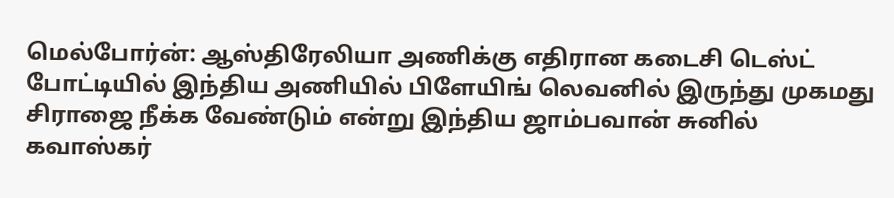மெல்போர்ன்: ஆஸ்திரேலியா அணிக்கு எதிரான கடைசி டெஸ்ட் போட்டியில் இந்திய அணியில் பிளேயிங் லெவனில் இருந்து முகமது சிராஜை நீக்க வேண்டும் என்று இந்திய ஜாம்பவான் சுனில் கவாஸ்கர்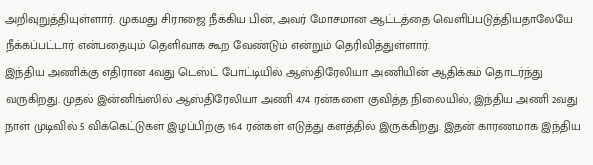அறிவுறுத்தியுள்ளார். முகமது சிராஜை நீக்கிய பின், அவர் மோசமான ஆட்டத்தை வெளிப்படுத்தியதாலேயே நீக்கப்பட்டார் என்பதையும் தெளிவாக கூற வேண்டும் என்றும் தெரிவித்துள்ளார்.
இந்திய அணிக்கு எதிரான 4வது டெஸ்ட் போட்டியில் ஆஸ்திரேலியா அணியின் ஆதிக்கம் தொடர்ந்து வருகிறது. முதல் இன்னிங்ஸில் ஆஸ்திரேலியா அணி 474 ரன்களை குவித்த நிலையில், இந்திய அணி 2வது நாள் முடிவில் 5 விக்கெட்டுகள் இழப்பிற்கு 164 ரன்கள் எடுத்து களத்தில் இருக்கிறது. இதன் காரணமாக இந்திய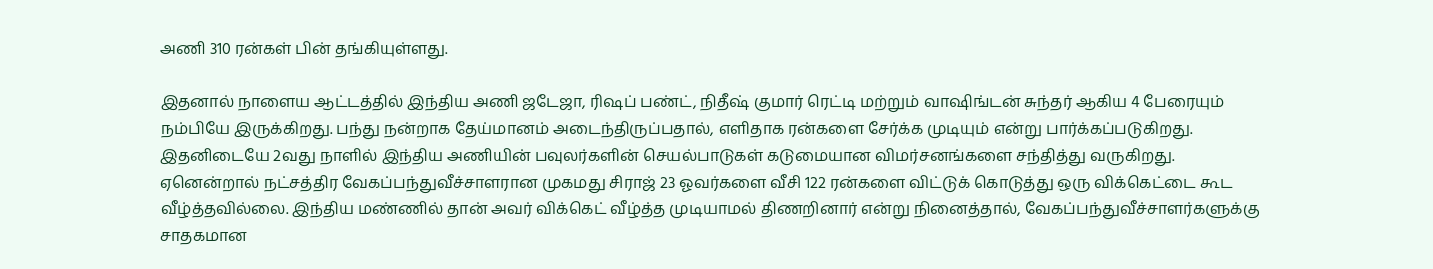அணி 310 ரன்கள் பின் தங்கியுள்ளது.

இதனால் நாளைய ஆட்டத்தில் இந்திய அணி ஜடேஜா, ரிஷப் பண்ட், நிதீஷ் குமார் ரெட்டி மற்றும் வாஷிங்டன் சுந்தர் ஆகிய 4 பேரையும் நம்பியே இருக்கிறது. பந்து நன்றாக தேய்மானம் அடைந்திருப்பதால், எளிதாக ரன்களை சேர்க்க முடியும் என்று பார்க்கப்படுகிறது. இதனிடையே 2வது நாளில் இந்திய அணியின் பவுலர்களின் செயல்பாடுகள் கடுமையான விமர்சனங்களை சந்தித்து வருகிறது.
ஏனென்றால் நட்சத்திர வேகப்பந்துவீச்சாளரான முகமது சிராஜ் 23 ஓவர்களை வீசி 122 ரன்களை விட்டுக் கொடுத்து ஒரு விக்கெட்டை கூட வீழ்த்தவில்லை. இந்திய மண்ணில் தான் அவர் விக்கெட் வீழ்த்த முடியாமல் திணறினார் என்று நினைத்தால், வேகப்பந்துவீச்சாளர்களுக்கு சாதகமான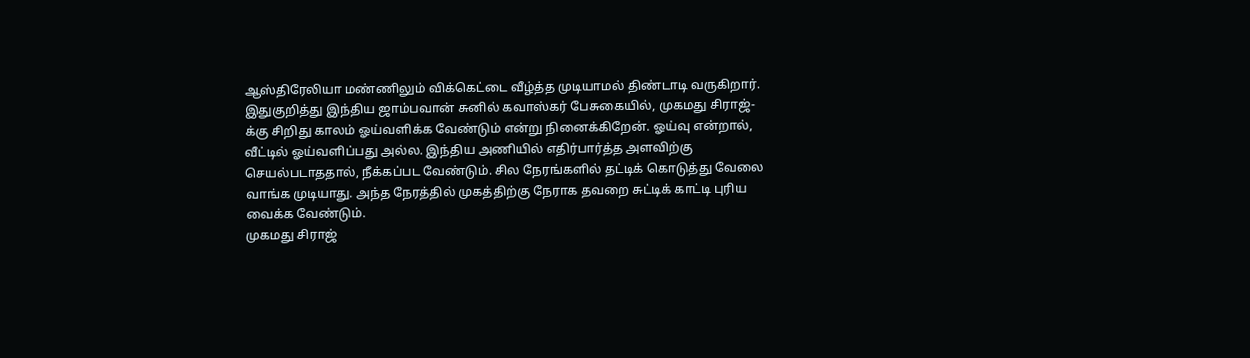ஆஸ்திரேலியா மண்ணிலும் விக்கெட்டை வீழ்த்த முடியாமல் திண்டாடி வருகிறார்.
இதுகுறித்து இந்திய ஜாம்பவான் சுனில் கவாஸ்கர் பேசுகையில், முகமது சிராஜ்-க்கு சிறிது காலம் ஓய்வளிக்க வேண்டும் என்று நினைக்கிறேன். ஓய்வு என்றால், வீட்டில் ஓய்வளிப்பது அல்ல. இந்திய அணியில் எதிர்பார்த்த அளவிற்கு செயல்படாததால், நீக்கப்பட வேண்டும். சில நேரங்களில் தட்டிக் கொடுத்து வேலை வாங்க முடியாது. அந்த நேரத்தில் முகத்திற்கு நேராக தவறை சுட்டிக் காட்டி புரிய வைக்க வேண்டும்.
முகமது சிராஜ்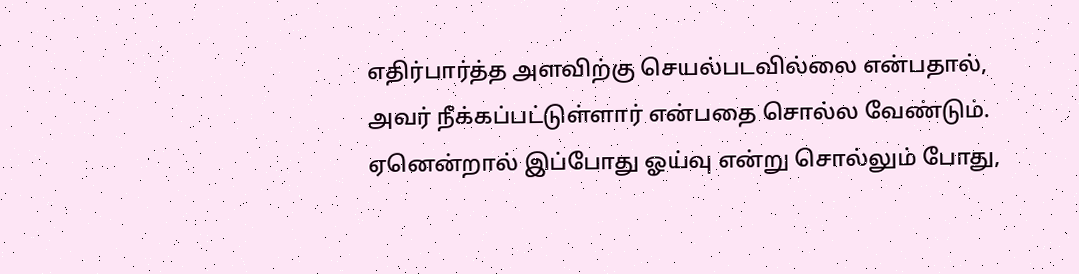எதிர்பார்த்த அளவிற்கு செயல்படவில்லை என்பதால், அவர் நீக்கப்பட்டுள்ளார் என்பதை சொல்ல வேண்டும். ஏனென்றால் இப்போது ஓய்வு என்று சொல்லும் போது,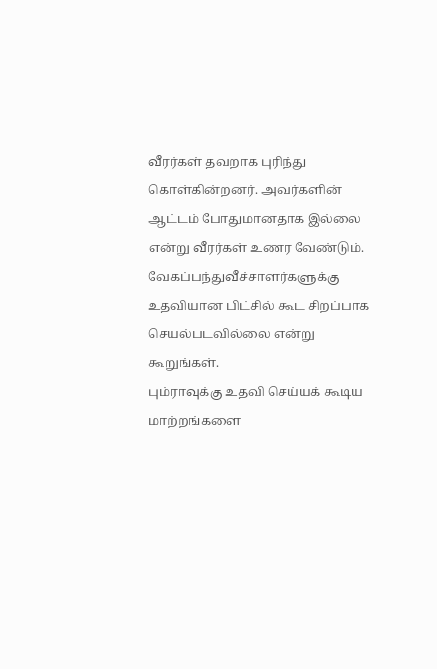வீரர்கள் தவறாக புரிந்து கொள்கின்றனர். அவர்களின் ஆட்டம் போதுமானதாக இல்லை என்று வீரர்கள் உணர வேண்டும். வேகப்பந்துவீச்சாளர்களுக்கு உதவியான பிட்சில் கூட சிறப்பாக செயல்படவில்லை என்று கூறுங்கள்.
பும்ராவுக்கு உதவி செய்யக் கூடிய மாற்றங்களை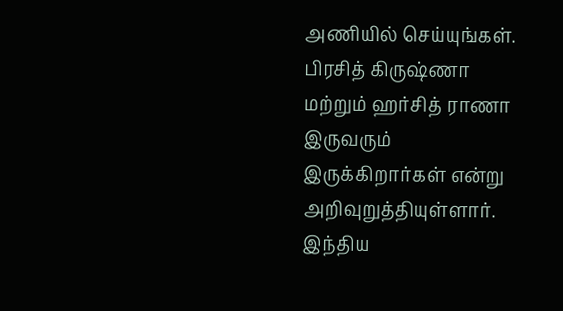அணியில் செய்யுங்கள். பிரசித் கிருஷ்ணா மற்றும் ஹர்சித் ராணா இருவரும் இருக்கிறார்கள் என்று அறிவுறுத்தியுள்ளார். இந்திய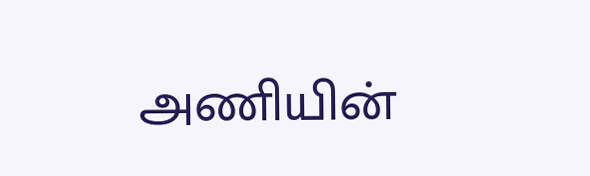அணியின்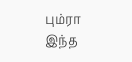பும்ரா இந்த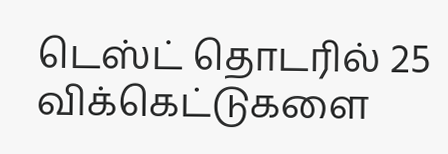டெஸ்ட் தொடரில் 25 விக்கெட்டுகளை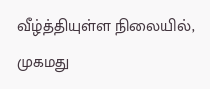வீழ்த்தியுள்ள நிலையில், முகமது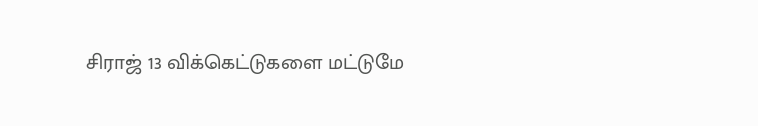சிராஜ் 13 விக்கெட்டுகளை மட்டுமே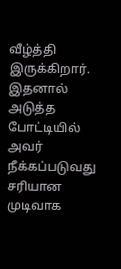வீழ்த்தி இருக்கிறார். இதனால் அடுத்த போட்டியில் அவர் நீக்கப்படுவது சரியான முடிவாக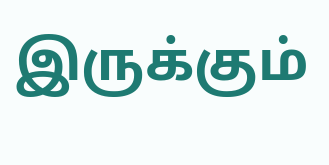இருக்கும்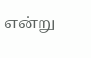என்று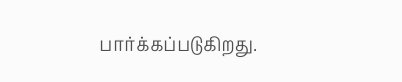பார்க்கப்படுகிறது.